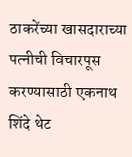ठाकरेंच्या खासदाराच्या पत्नीची विचारपूस करण्यासाठी एकनाथ शिंदे थेट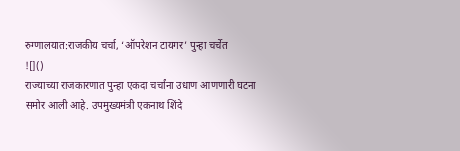रुग्णालयात:राजकीय चर्चा, ‘ऑपरेशन टायगर’ पुन्हा चर्चेत
![]()
राज्याच्या राजकारणात पुन्हा एकदा चर्चांना उधाण आणणारी घटना समोर आली आहे. उपमुख्यमंत्री एकनाथ शिंदे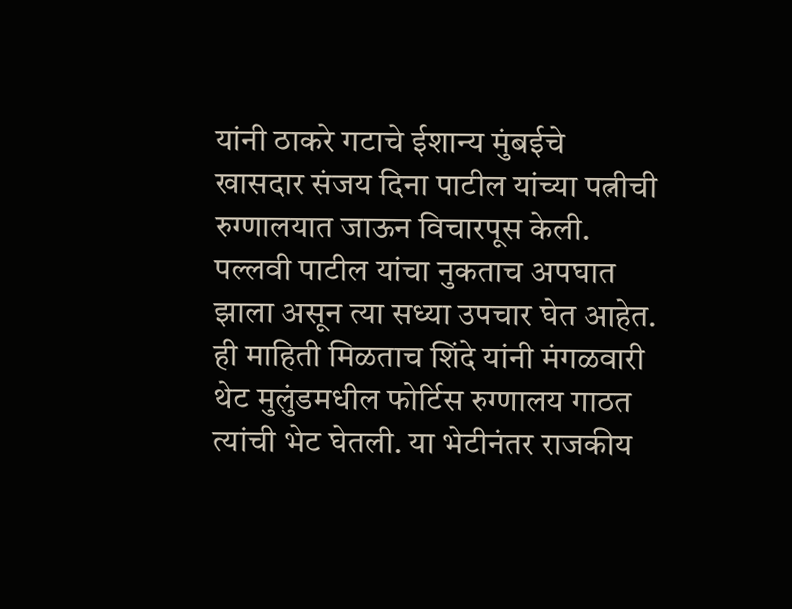यांनी ठाकरे गटाचे ईशान्य मुंबईचे खासदार संजय दिना पाटील यांच्या पत्नीची रुग्णालयात जाऊन विचारपूस केली. पल्लवी पाटील यांचा नुकताच अपघात झाला असून त्या सध्या उपचार घेत आहेत. ही माहिती मिळताच शिंदे यांनी मंगळवारी थेट मुलुंडमधील फोर्टिस रुग्णालय गाठत त्यांची भेट घेतली. या भेटीनंतर राजकीय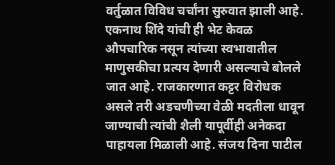वर्तुळात विविध चर्चांना सुरुवात झाली आहे. एकनाथ शिंदे यांची ही भेट केवळ औपचारिक नसून त्यांच्या स्वभावातील माणुसकीचा प्रत्यय देणारी असल्याचे बोलले जात आहे. राजकारणात कट्टर विरोधक असले तरी अडचणीच्या वेळी मदतीला धावून जाण्याची त्यांची शैली यापूर्वीही अनेकदा पाहायला मिळाली आहे. संजय दिना पाटील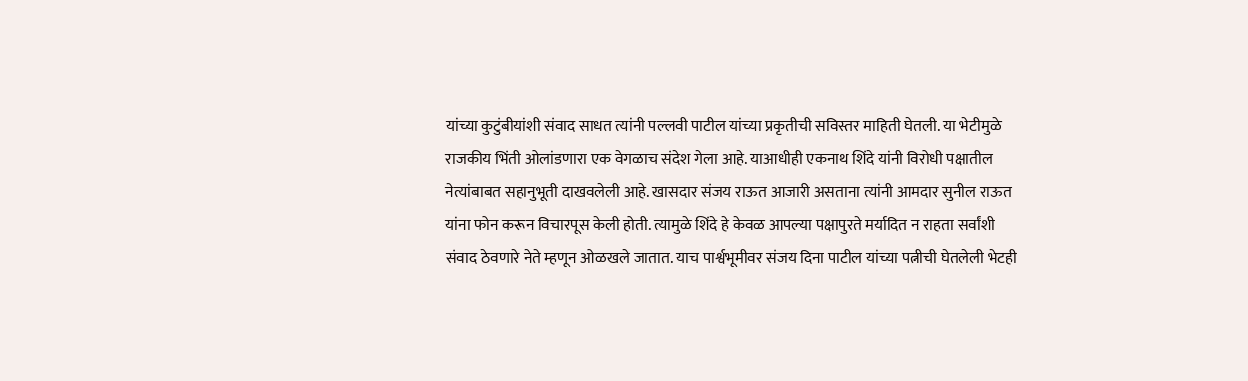यांच्या कुटुंबीयांशी संवाद साधत त्यांनी पल्लवी पाटील यांच्या प्रकृतीची सविस्तर माहिती घेतली. या भेटीमुळे राजकीय भिंती ओलांडणारा एक वेगळाच संदेश गेला आहे. याआधीही एकनाथ शिंदे यांनी विरोधी पक्षातील नेत्यांबाबत सहानुभूती दाखवलेली आहे. खासदार संजय राऊत आजारी असताना त्यांनी आमदार सुनील राऊत यांना फोन करून विचारपूस केली होती. त्यामुळे शिंदे हे केवळ आपल्या पक्षापुरते मर्यादित न राहता सर्वांशी संवाद ठेवणारे नेते म्हणून ओळखले जातात. याच पार्श्वभूमीवर संजय दिना पाटील यांच्या पत्नीची घेतलेली भेटही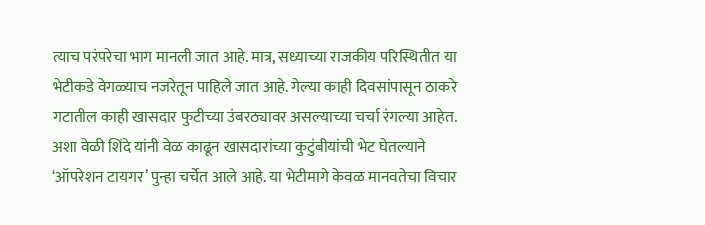त्याच परंपरेचा भाग मानली जात आहे. मात्र, सध्याच्या राजकीय परिस्थितीत या भेटीकडे वेगळ्याच नजरेतून पाहिले जात आहे. गेल्या काही दिवसांपासून ठाकरे गटातील काही खासदार फुटीच्या उंबरठ्यावर असल्याच्या चर्चा रंगल्या आहेत. अशा वेळी शिंदे यांनी वेळ काढून खासदारांच्या कुटुंबीयांची भेट घेतल्याने ‘ऑपरेशन टायगर’ पुन्हा चर्चेत आले आहे. या भेटीमागे केवळ मानवतेचा विचार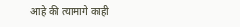आहे की त्यामागे काही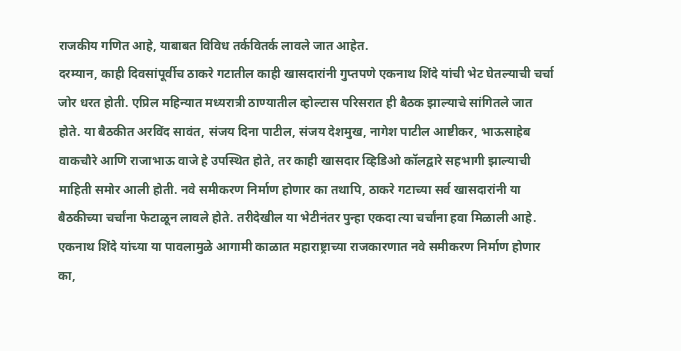राजकीय गणित आहे, याबाबत विविध तर्कवितर्क लावले जात आहेत.
दरम्यान, काही दिवसांपूर्वीच ठाकरे गटातील काही खासदारांनी गुप्तपणे एकनाथ शिंदे यांची भेट घेतल्याची चर्चा जोर धरत होती. एप्रिल महिन्यात मध्यरात्री ठाण्यातील व्होल्टास परिसरात ही बैठक झाल्याचे सांगितले जात होते. या बैठकीत अरविंद सावंत, संजय दिना पाटील, संजय देशमुख, नागेश पाटील आष्टीकर, भाऊसाहेब वाकचौरे आणि राजाभाऊ वाजे हे उपस्थित होते, तर काही खासदार व्हिडिओ कॉलद्वारे सहभागी झाल्याची माहिती समोर आली होती. नवे समीकरण निर्माण होणार का तथापि, ठाकरे गटाच्या सर्व खासदारांनी या बैठकीच्या चर्चांना फेटाळून लावले होते. तरीदेखील या भेटीनंतर पुन्हा एकदा त्या चर्चांना हवा मिळाली आहे. एकनाथ शिंदे यांच्या या पावलामुळे आगामी काळात महाराष्ट्राच्या राजकारणात नवे समीकरण निर्माण होणार का,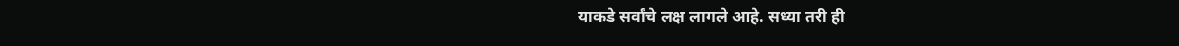याकडे सर्वांचे लक्ष लागले आहे. सध्या तरी ही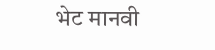भेट मानवी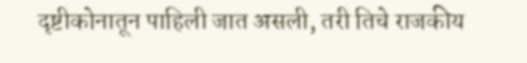दृष्टीकोनातून पाहिली जात असली, तरी तिचे राजकीय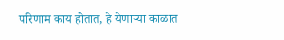परिणाम काय होतात, हे येणाऱ्या काळात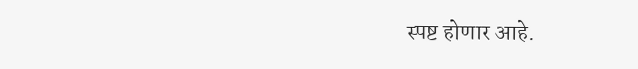स्पष्ट होणार आहे.